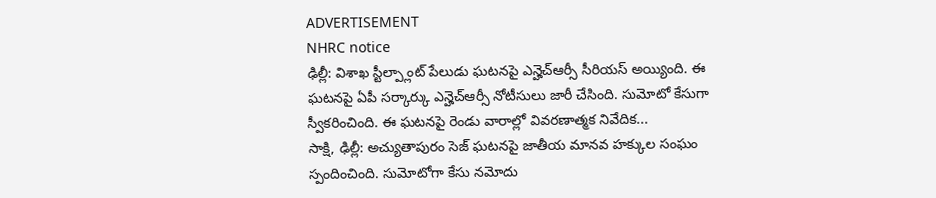ADVERTISEMENT
NHRC notice
ఢిల్లీ: విశాఖ స్టీల్ప్లాంట్ పేలుడు ఘటనపై ఎన్హెచ్ఆర్సీ సీరియస్ అయ్యింది. ఈ ఘటనపై ఏపీ సర్కార్కు ఎన్హెచ్ఆర్సీ నోటీసులు జారీ చేసింది. సుమోటో కేసుగా స్వీకరించింది. ఈ ఘటనపై రెండు వారాల్లో వివరణాత్మక నివేదిక...
సాక్షి, ఢిల్లీ: అచ్యుతాపురం సెజ్ ఘటనపై జాతీయ మానవ హక్కుల సంఘం స్పందించింది. సుమోటోగా కేసు నమోదు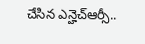చేసిన ఎన్హెచ్ఆర్సీ..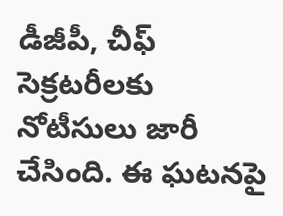డీజీపీ, చీఫ్ సెక్రటరీలకు నోటీసులు జారీ చేసింది. ఈ ఘటనపై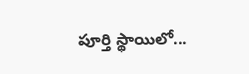పూర్తి స్థాయిలో...